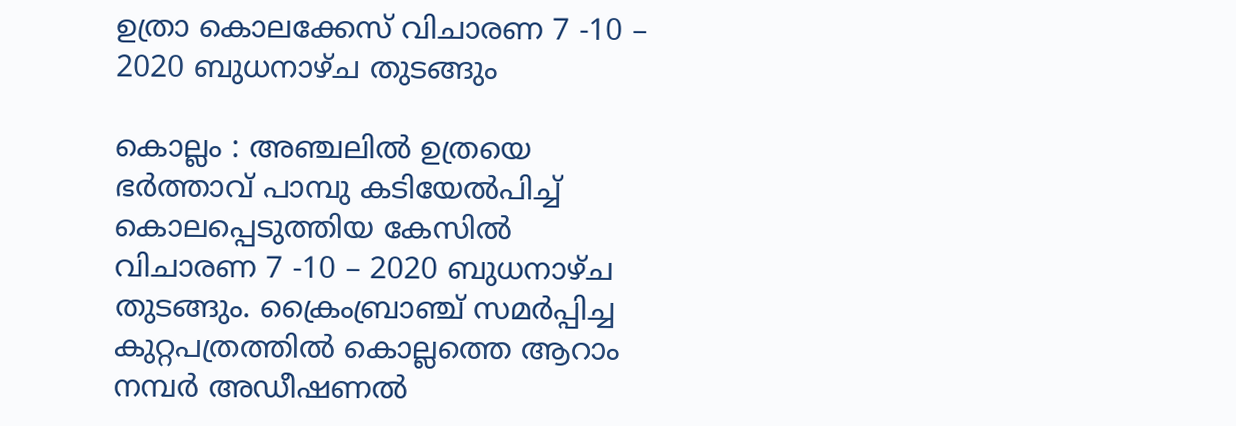ഉത്രാ കൊലക്കേസ് വിചാരണ 7 -10 – 2020 ബുധനാഴ്ച തുടങ്ങും

കൊല്ലം : അഞ്ചലിൽ ഉത്രയെ ഭർത്താവ് പാമ്പു കടിയേൽപിച്ച് കൊലപ്പെടുത്തിയ കേസില്‍ വിചാരണ 7 -10 – 2020 ബുധനാഴ്ച തുടങ്ങും. ക്രൈംബ്രാഞ്ച് സമര്‍പ്പിച്ച കുറ്റപത്രത്തില്‍ കൊല്ലത്തെ ആറാം നമ്പര്‍ അഡീഷണല്‍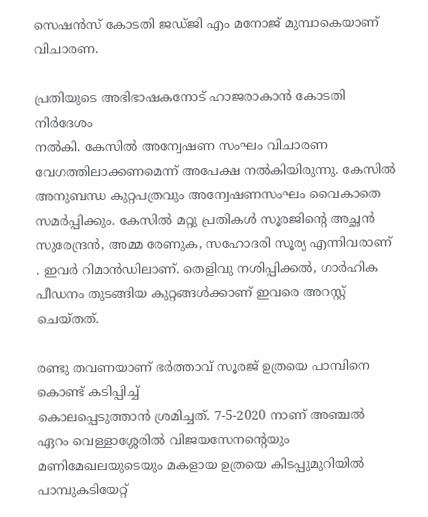സെഷന്‍സ് കോടതി ജഡ്ജി എം മനോജ് മുമ്പാകെയാണ് വിചാരണ.

പ്രതിയുടെ അഭിഭാഷകനോട് ഹാജരാകാന്‍ കോടതി നിര്‍ദേശം
നല്‍കി. കേസിൽ അന്വേഷണ സംഘം വിചാരണ വേഗത്തിലാക്കണമെന്ന് അപേക്ഷ നൽകിയിരുന്നു. കേസില്‍ അനുബന്ധ കുറ്റപത്രവും അന്വേഷണസംഘം വൈകാതെ സമര്‍പ്പിക്കും. കേസിൽ മറ്റു പ്രതികൾ സൂരജിന്റെ അച്ഛന്‍ സുരേന്ദ്രന്‍, അമ്മ രേണുക, സഹോദരി സൂര്യ എന്നിവരാണ് . ഇവർ റിമാന്‍ഡിലാണ്. തെളിവു നശിപ്പിക്കല്‍, ഗാര്‍ഹിക പീഡനം തുടങ്ങിയ കുറ്റങ്ങൾക്കാണ് ഇവരെ അറസ്റ്റ് ചെയ്തത്.

രണ്ടു തവണയാണ് ഭർത്താവ് സൂരജ് ഉത്രയെ പാമ്പിനെ കൊണ്ട് കടിപ്പിച്ച്
കൊലപ്പെടുത്താൻ ശ്രമിച്ചത്. 7-5-2020 നാണ് അഞ്ചല്‍ ഏറം വെള്ളാശ്ശേരില്‍ വിജയസേനന്റെയും മണിമേഖലയുടെയും മകളായ ഉത്രയെ കിടപ്പുമുറിയില്‍ പാമ്പുകടിയേറ്റ്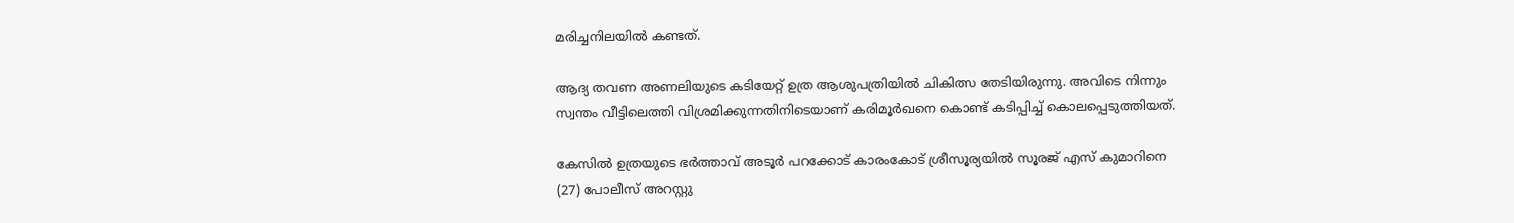മരിച്ചനിലയില്‍ കണ്ടത്.

ആദ്യ തവണ അണലിയുടെ കടിയേറ്റ് ഉത്ര ആശുപത്രിയിൽ ചികിത്സ തേടിയിരുന്നു. അവിടെ നിന്നും സ്വന്തം വീട്ടിലെത്തി വിശ്രമിക്കുന്നതിനിടെയാണ് കരിമൂർഖനെ കൊണ്ട് കടിപ്പിച്ച് കൊലപ്പെടുത്തിയത്.

കേസില്‍ ഉത്രയുടെ ഭര്‍ത്താവ് അടൂര്‍ പറക്കോട് കാരംകോട് ശ്രീസൂര്യയില്‍ സൂരജ് എസ് കുമാറിനെ (27) പോലീസ് അറസ്റ്റു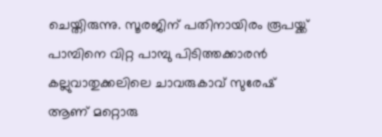ചെയ്തിരുന്നു. സൂരജിന് പതിനായിരം രൂപയ്ക്ക് പാമ്പിനെ വിറ്റ പാമ്പു പിടിത്തക്കാരന്‍ കല്ലുവാതുക്കലിലെ ചാവരുകാവ് സുരേഷ് ആണ് മറ്റൊരു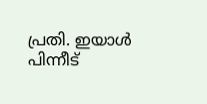പ്രതി. ഇയാൾ പിന്നീട്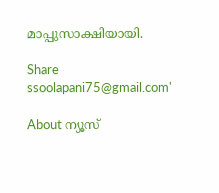മാപ്പുസാക്ഷിയായി.

Share
ssoolapani75@gmail.com'

About ന്യൂസ്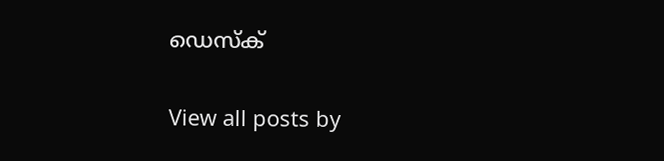ഡെസ്ക്

View all posts by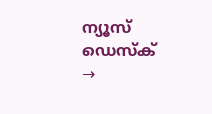ന്യൂസ് ഡെസ്ക് →